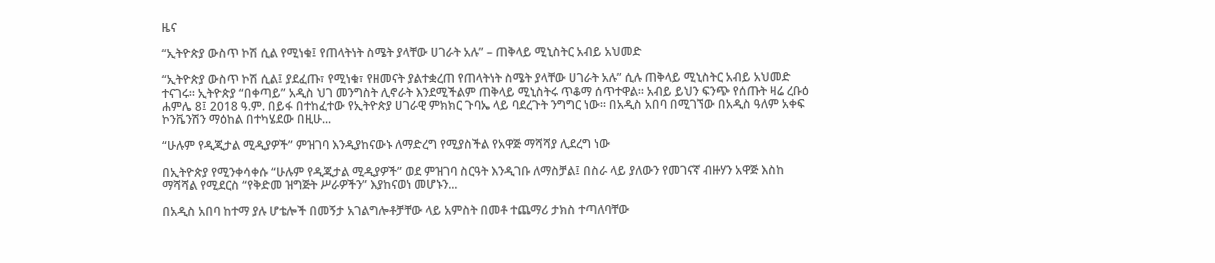ዜና

“ኢትዮጵያ ውስጥ ኮሽ ሲል የሚነቁ፤ የጠላትነት ስሜት ያላቸው ሀገራት አሉ” – ጠቅላይ ሚኒስትር አብይ አህመድ

“ኢትዮጵያ ውስጥ ኮሽ ሲል፤ ያደፈጡ፣ የሚነቁ፣ የዘመናት ያልተቋረጠ የጠላትነት ስሜት ያላቸው ሀገራት አሉ” ሲሉ ጠቅላይ ሚኒስትር አብይ አህመድ ተናገሩ። ኢትዮጵያ “በቀጣይ” አዲስ ህገ መንግስት ሊኖራት እንደሚችልም ጠቅላይ ሚኒስትሩ ጥቆማ ሰጥተዋል። አብይ ይህን ፍንጭ የሰጡት ዛሬ ረቡዕ ሐምሌ 8፤ 2018 ዓ.ም. በይፋ በተከፈተው የኢትዮጵያ ሀገራዊ ምክክር ጉባኤ ላይ ባደረጉት ንግግር ነው። በአዲስ አበባ በሚገኘው በአዲስ ዓለም አቀፍ ኮንቬንሽን ማዕከል በተካሄደው በዚሁ...

“ሁሉም የዲጂታል ሚዲያዎች” ምዝገባ እንዲያከናውኑ ለማድረግ የሚያስችል የአዋጅ ማሻሻያ ሊደረግ ነው

በኢትዮጵያ የሚንቀሳቀሱ “ሁሉም የዲጂታል ሚዲያዎች” ወደ ምዝገባ ስርዓት እንዲገቡ ለማስቻል፤ በስራ ላይ ያለውን የመገናኛ ብዙሃን አዋጅ እስከ ማሻሻል የሚደርስ “የቅድመ ዝግጅት ሥራዎችን” እያከናወነ መሆኑን...

በአዲስ አበባ ከተማ ያሉ ሆቴሎች በመኝታ አገልግሎቶቻቸው ላይ አምስት በመቶ ተጨማሪ ታክስ ተጣለባቸው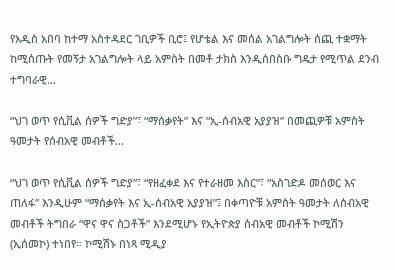የአዲስ አበባ ከተማ አስተዳደር ገቢዎች ቢሮ፤ የሆቴል እና መሰል አገልግሎት ሰጪ ተቋማት ከሚሰጡት የመኝታ አገልግሎት ላይ አምስት በመቶ ታክስ እንዲሰበስቡ ግዴታ የሚጥል ደንብ ተግባራዊ...

“ህገ ወጥ የሲቪል ሰዎች ግድያ”፣ “ማሰቃየት” እና “ኢ-ሰብአዊ አያያዝ” በመጪዎቹ አምስት ዓመታት የሰብአዊ መብቶች...

“ህገ ወጥ የሲቪል ሰዎች ግድያ”፣ “የዘፈቀደ እና የተራዘመ እስር”፣ “አስገድዶ መሰወር እና ጠለፋ” እንዲሁም “ማሰቃየት እና ኢ-ሰብአዊ አያያዝ”፤ በቀጣዮቹ አምስት ዓመታት ለሰብአዊ መብቶች ትግበራ “ዋና ዋና ስጋቶች” እንደሚሆኑ የኢትዮጵያ ሰብአዊ መብቶች ኮሚሽን (ኢሰመኮ) ተነበየ። ኮሚሽኑ በነጻ ሚዲያ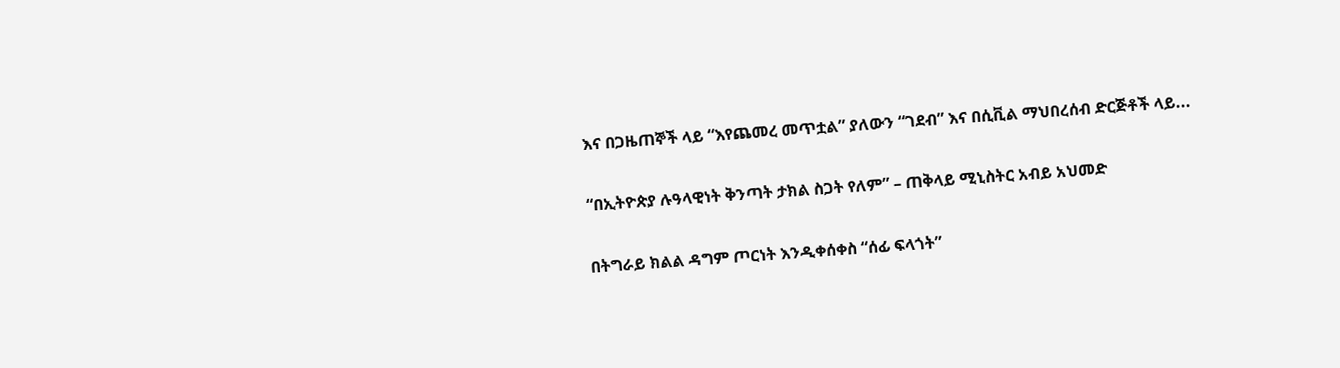እና በጋዜጠኞች ላይ “እየጨመረ መጥቷል” ያለውን “ገደብ” እና በሲቪል ማህበረሰብ ድርጅቶች ላይ...

“በኢትዮጵያ ሉዓላዊነት ቅንጣት ታክል ስጋት የለም” – ጠቅላይ ሚኒስትር አብይ አህመድ

በትግራይ ክልል ዳግም ጦርነት እንዲቀሰቀስ “ሰፊ ፍላጎት”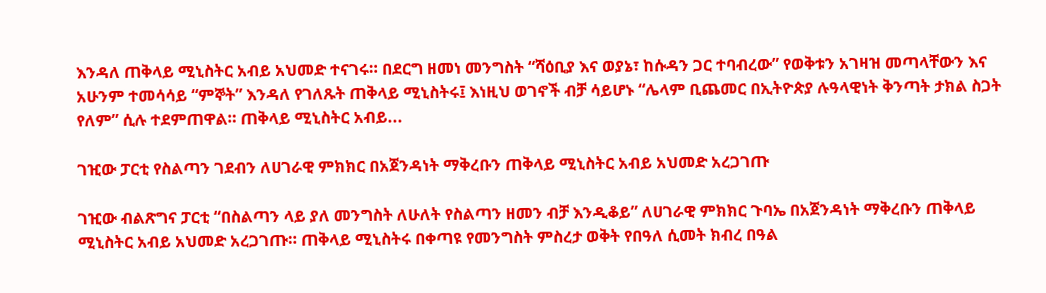እንዳለ ጠቅላይ ሚኒስትር አብይ አህመድ ተናገሩ። በደርግ ዘመነ መንግስት “ሻዕቢያ እና ወያኔ፣ ከሱዳን ጋር ተባብረው” የወቅቱን አገዛዝ መጣላቸውን እና አሁንም ተመሳሳይ “ምኞት” እንዳለ የገለጹት ጠቅላይ ሚኒስትሩ፤ እነዚህ ወገኖች ብቻ ሳይሆኑ “ሌላም ቢጨመር በኢትዮጵያ ሉዓላዊነት ቅንጣት ታክል ስጋት የለም” ሲሉ ተደምጠዋል። ጠቅላይ ሚኒስትር አብይ...

ገዢው ፓርቲ የስልጣን ገደብን ለሀገራዊ ምክክር በአጀንዳነት ማቅረቡን ጠቅላይ ሚኒስትር አብይ አህመድ አረጋገጡ

ገዢው ብልጽግና ፓርቲ “በስልጣን ላይ ያለ መንግስት ለሁለት የስልጣን ዘመን ብቻ እንዲቆይ” ለሀገራዊ ምክክር ጉባኤ በአጀንዳነት ማቅረቡን ጠቅላይ ሚኒስትር አብይ አህመድ አረጋገጡ። ጠቅላይ ሚኒስትሩ በቀጣዩ የመንግስት ምስረታ ወቅት የበዓለ ሲመት ክብረ በዓል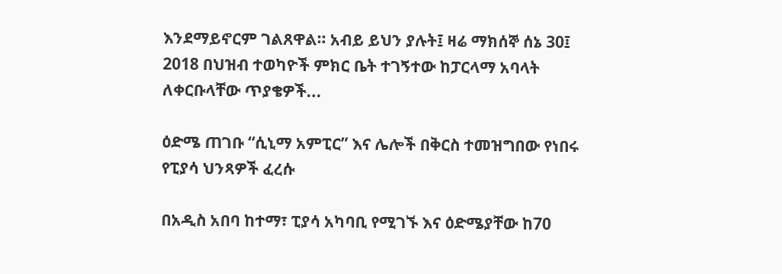እንደማይኖርም ገልጸዋል። አብይ ይህን ያሉት፤ ዛሬ ማክሰኞ ሰኔ 30፤ 2018 በህዝብ ተወካዮች ምክር ቤት ተገኝተው ከፓርላማ አባላት ለቀርቡላቸው ጥያቄዎች...

ዕድሜ ጠገቡ “ሲኒማ አምፒር” እና ሌሎች በቅርስ ተመዝግበው የነበሩ የፒያሳ ህንጻዎች ፈረሱ

በአዲስ አበባ ከተማ፣ ፒያሳ አካባቢ የሚገኙ እና ዕድሜያቸው ከ70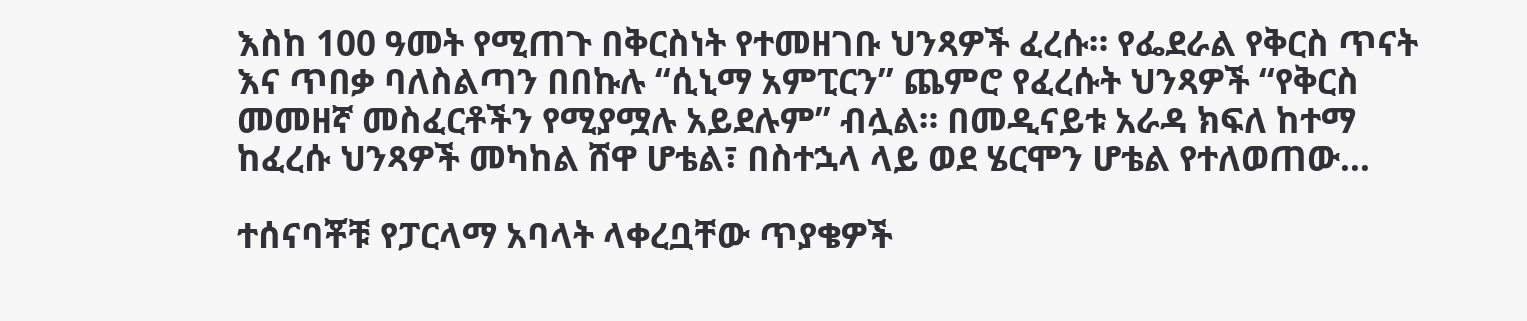እስከ 100 ዓመት የሚጠጉ በቅርስነት የተመዘገቡ ህንጻዎች ፈረሱ። የፌደራል የቅርስ ጥናት እና ጥበቃ ባለስልጣን በበኩሉ “ሲኒማ አምፒርን” ጨምሮ የፈረሱት ህንጻዎች “የቅርስ መመዘኛ መስፈርቶችን የሚያሟሉ አይደሉም” ብሏል። በመዲናይቱ አራዳ ክፍለ ከተማ ከፈረሱ ህንጻዎች መካከል ሸዋ ሆቴል፣ በስተኋላ ላይ ወደ ሄርሞን ሆቴል የተለወጠው...

ተሰናባቾቹ የፓርላማ አባላት ላቀረቧቸው ጥያቄዎች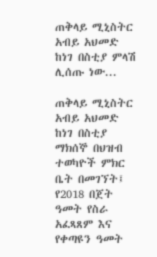ጠቅላይ ሚኒስትር አብይ አህመድ ከነገ በስቲያ ምላሽ ሊሰጡ ነው...

ጠቅላይ ሚኒስትር አብይ አህመድ ከነገ በስቲያ ማክሰኞ በህዝብ ተወካዮች ምክር ቤት በመገኘት፤ የ2018 በጀት ዓመት የስራ አፈጻጸም እና የቀጣዩን ዓመት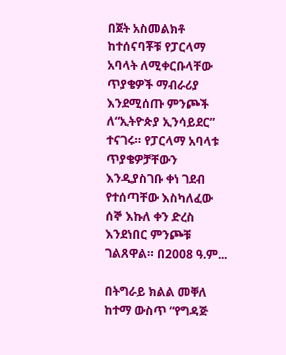በጀት አስመልክቶ ከተሰናባቾቹ የፓርላማ አባላት ለሚቀርቡላቸው ጥያቄዎች ማብራሪያ እንደሚሰጡ ምንጮች ለ“ኢትዮጵያ ኢንሳይደር” ተናገሩ። የፓርላማ አባላቱ ጥያቄዎቻቸውን እንዲያስገቡ ቀነ ገደብ የተሰጣቸው እስካለፈው ሰኞ እኩለ ቀን ድረስ እንደነበር ምንጮቹ ገልጸዋል። በ2008 ዓ.ም...

በትግራይ ክልል መቐለ ከተማ ውስጥ “የግዳጅ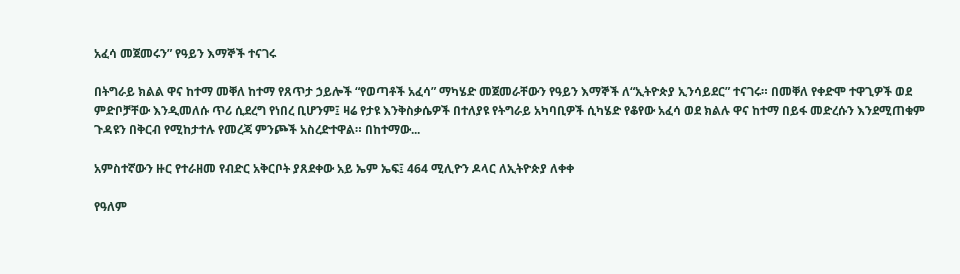አፈሳ መጀመሩን” የዓይን እማኞች ተናገሩ

በትግራይ ክልል ዋና ከተማ መቐለ ከተማ የጸጥታ ኃይሎች “የወጣቶች አፈሳ” ማካሄድ መጀመራቸውን የዓይን እማኞች ለ“ኢትዮጵያ ኢንሳይደር” ተናገሩ። በመቐለ የቀድሞ ተዋጊዎች ወደ ምድቦቻቸው እንዲመለሱ ጥሪ ሲደረግ የነበረ ቢሆንም፤ ዛሬ የታዩ እንቅስቃሴዎች በተለያዩ የትግራይ አካባቢዎች ሲካሄድ የቆየው አፈሳ ወደ ክልሉ ዋና ከተማ በይፋ መድረሱን እንደሚጠቁም ጉዳዩን በቅርብ የሚከታተሉ የመረጃ ምንጮች አስረድተዋል። በከተማው...

አምስተኛውን ዙር የተራዘመ የብድር አቅርቦት ያጸደቀው አይ ኤም ኤፍ፤ 464 ሚሊዮን ዶላር ለኢትዮጵያ ለቀቀ

የዓለም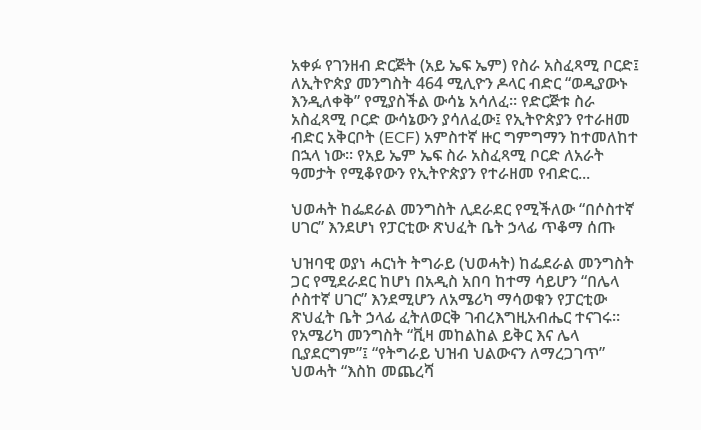አቀፉ የገንዘብ ድርጅት (አይ ኤፍ ኤም) የስራ አስፈጻሚ ቦርድ፤ ለኢትዮጵያ መንግስት 464 ሚሊዮን ዶላር ብድር “ወዲያውኑ እንዲለቀቅ” የሚያስችል ውሳኔ አሳለፈ። የድርጅቱ ስራ አስፈጻሚ ቦርድ ውሳኔውን ያሳለፈው፤ የኢትዮጵያን የተራዘመ ብድር አቅርቦት (ECF) አምስተኛ ዙር ግምግማን ከተመለከተ በኋላ ነው። የአይ ኤም ኤፍ ስራ አስፈጻሚ ቦርድ ለአራት ዓመታት የሚቆየውን የኢትዮጵያን የተራዘመ የብድር...

ህወሓት ከፌደራል መንግስት ሊደራደር የሚችለው “በሶስተኛ ሀገር” እንደሆነ የፓርቲው ጽህፈት ቤት ኃላፊ ጥቆማ ሰጡ

ህዝባዊ ወያነ ሓርነት ትግራይ (ህወሓት) ከፌደራል መንግስት ጋር የሚደራደር ከሆነ በአዲስ አበባ ከተማ ሳይሆን “በሌላ ሶስተኛ ሀገር” እንደሚሆን ለአሜሪካ ማሳወቁን የፓርቲው ጽህፈት ቤት ኃላፊ ፈትለወርቅ ገብረእግዚአብሔር ተናገሩ። የአሜሪካ መንግስት “ቪዛ መከልከል ይቅር እና ሌላ ቢያደርግም”፤ “የትግራይ ህዝብ ህልውናን ለማረጋገጥ” ህወሓት “እስከ መጨረሻ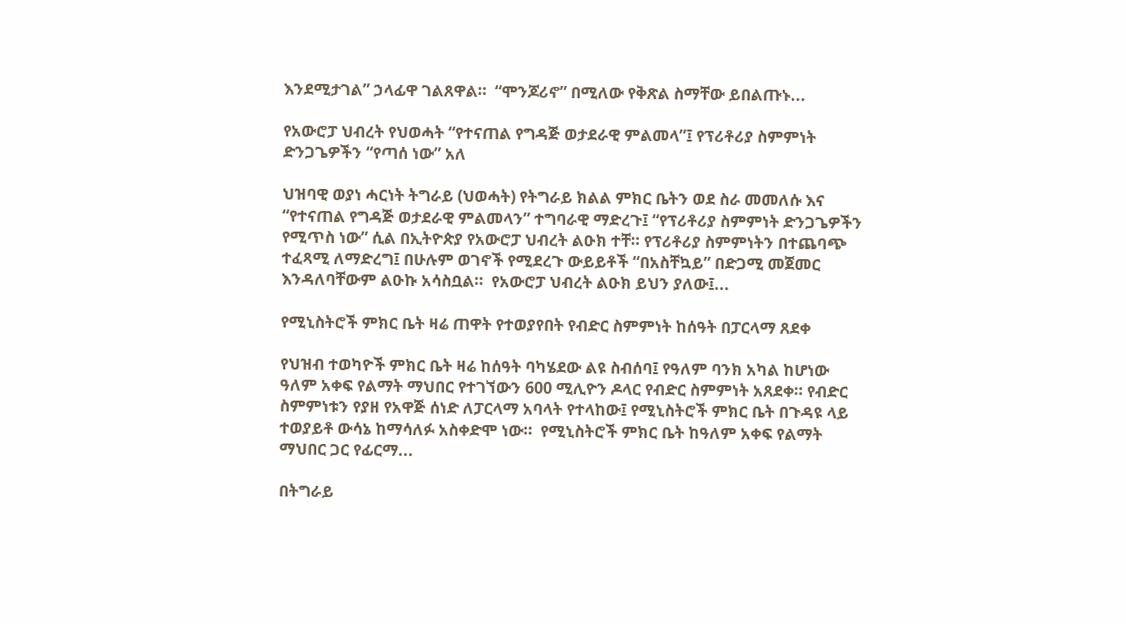እንደሚታገል” ኃላፊዋ ገልጸዋል።  “ሞንጆሪኖ” በሚለው የቅጽል ስማቸው ይበልጡኑ...

የአውሮፓ ህብረት የህወሓት “የተናጠል የግዳጅ ወታደራዊ ምልመላ”፤ የፕሪቶሪያ ስምምነት ድንጋጌዎችን “የጣሰ ነው” አለ

ህዝባዊ ወያነ ሓርነት ትግራይ (ህወሓት) የትግራይ ክልል ምክር ቤትን ወደ ስራ መመለሱ እና “የተናጠል የግዳጅ ወታደራዊ ምልመላን” ተግባራዊ ማድረጉ፤ “የፕሪቶሪያ ስምምነት ድንጋጌዎችን የሚጥስ ነው” ሲል በኢትዮጵያ የአውሮፓ ህብረት ልዑክ ተቸ። የፕሪቶሪያ ስምምነትን በተጨባጭ ተፈጻሚ ለማድረግ፤ በሁሉም ወገኖች የሚደረጉ ውይይቶች “በአስቸኳይ” በድጋሚ መጀመር እንዳለባቸውም ልዑኩ አሳስቧል።  የአውሮፓ ህብረት ልዑክ ይህን ያለው፤...

የሚኒስትሮች ምክር ቤት ዛሬ ጠዋት የተወያየበት የብድር ስምምነት ከሰዓት በፓርላማ ጸደቀ

የህዝብ ተወካዮች ምክር ቤት ዛሬ ከሰዓት ባካሄደው ልዩ ስብሰባ፤ የዓለም ባንክ አካል ከሆነው ዓለም አቀፍ የልማት ማህበር የተገኘውን 600 ሚሊዮን ዶላር የብድር ስምምነት አጸደቀ። የብድር ስምምነቱን የያዘ የአዋጅ ሰነድ ለፓርላማ አባላት የተላከው፤ የሚኒስትሮች ምክር ቤት በጉዳዩ ላይ ተወያይቶ ውሳኔ ከማሳለፉ አስቀድሞ ነው።  የሚኒስትሮች ምክር ቤት ከዓለም አቀፍ የልማት ማህበር ጋር የፊርማ...

በትግራይ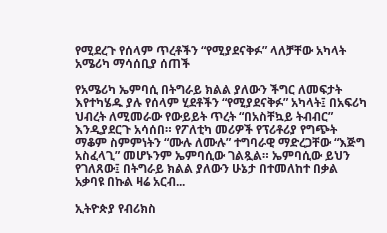የሚደረጉ የሰላም ጥረቶችን “የሚያደናቅፉ” ላለቻቸው አካላት አሜሪካ ማሳሰቢያ ሰጠች

የአሜሪካ ኤምባሲ በትግራይ ክልል ያለውን ችግር ለመፍታት እየተካሄዱ ያሉ የሰላም ሂደቶችን “የሚያደናቅፉ” አካላት፤ በአፍሪካ ህብረት ለሚመራው የውይይት ጥረት “በአስቸኳይ ትብብር” እንዲያደርጉ አሳሰበ። የፖለቲካ መሪዎች የፕሪቶሪያ የግጭት ማቆም ስምምነትን “ሙሉ ለሙሉ” ተግባራዊ ማድረጋቸው “እጅግ አስፈላጊ” መሆኑንም ኤምባሲው ገልጿል። ኤምባሲው ይህን የገለጸው፤ በትግራይ ክልል ያለውን ሁኔታ በተመለከተ በቃል አቃባዩ በኩል ዛሬ አርብ...

ኢትዮጵያ የብሪክስ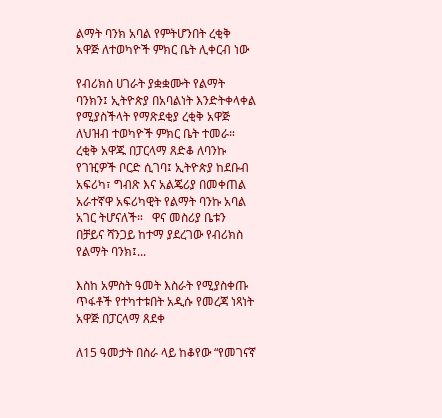ልማት ባንክ አባል የምትሆንበት ረቂቅ አዋጅ ለተወካዮች ምክር ቤት ሊቀርብ ነው

የብሪክስ ሀገራት ያቋቋሙት የልማት ባንክን፤ ኢትዮጵያ በአባልነት እንድትቀላቀል የሚያስችላት የማጽደቂያ ረቂቅ አዋጅ ለህዝብ ተወካዮች ምክር ቤት ተመራ። ረቂቅ አዋጁ በፓርላማ ጸድቆ ለባንኩ የገዢዎች ቦርድ ሲገባ፤ ኢትዮጵያ ከደቡብ አፍሪካ፣ ግብጽ እና አልጄሪያ በመቀጠል አራተኛዋ አፍሪካዊት የልማት ባንኩ አባል አገር ትሆናለች።   ዋና መስሪያ ቤቱን በቻይና ሻንጋይ ከተማ ያደረገው የብሪክስ የልማት ባንክ፤...

እስከ አምስት ዓመት እስራት የሚያስቀጡ ጥፋቶች የተካተቱበት አዲሱ የመረጃ ነጻነት አዋጅ በፓርላማ ጸደቀ

ለ15 ዓመታት በስራ ላይ ከቆየው “የመገናኛ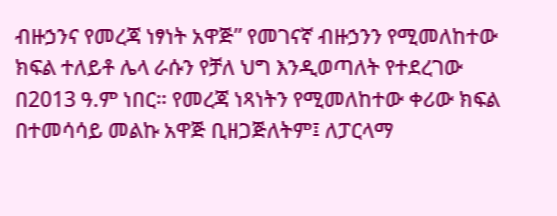ብዙኃንና የመረጃ ነፃነት አዋጅ” የመገናኛ ብዙኃንን የሚመለከተው ክፍል ተለይቶ ሌላ ራሱን የቻለ ህግ እንዲወጣለት የተደረገው በ2013 ዓ.ም ነበር። የመረጃ ነጻነትን የሚመለከተው ቀሪው ክፍል በተመሳሳይ መልኩ አዋጅ ቢዘጋጅለትም፤ ለፓርላማ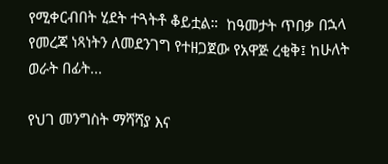የሚቀርብበት ሂደት ተጓትቶ ቆይቷል።  ከዓመታት ጥበቃ በኋላ የመረጃ ነጻነትን ለመደንገግ የተዘጋጀው የአዋጅ ረቂቅ፤ ከሁለት ወራት በፊት...

የህገ መንግስት ማሻሻያ እና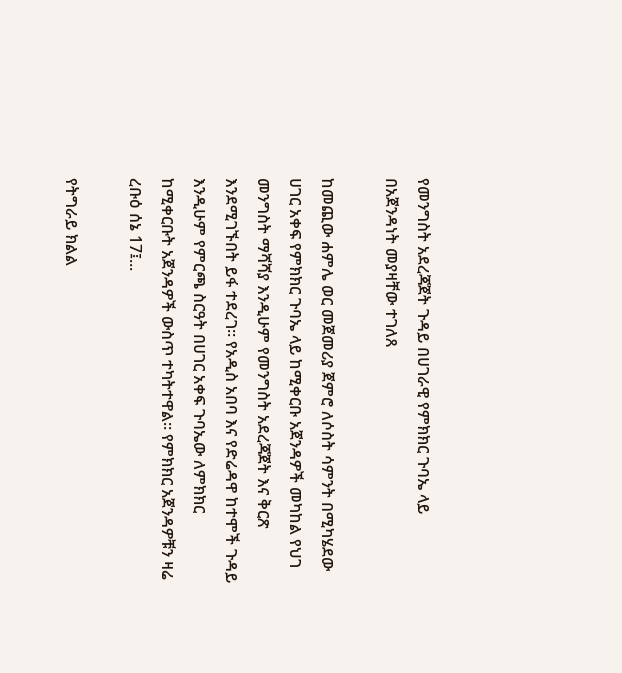የመንግስት አደረጃጀት ጉዳይ በሀገራዊ የምክክር ጉባኤ ላይ በአጀንዳነት መያዛቸው ተገለጸ

ከመጪው ሐምሌ ወር መጀመሪያ ጀምሮ ለሶስት ሳምንት በሚካሄደው ሀገር አቀፍ የምክክር ጉባኤ ላይ ከሚቀርቡ አጀንዳዎች መካከል የህገ መንግስት ማሻሻያ እንዲሁም የመንግስት አደረጃጀት እና ቅርጽ እንደሚገኙበት ይፋ ተደረገ። የአዲስ አበባ እና የድሬዳዋ ከተሞች ጉዳይ እንዲሁም የምርጫ ስርዓት በሀገር አቀፍ ጉባኤው ለምክክር ከሚቀርቡት አጀንዳዎች ውስጥ ተካትተዋል። የምክክር አጀንዳዎቹን ዛሬ ረቡዕ ሰኔ 17፤...

የትግራይ ክልል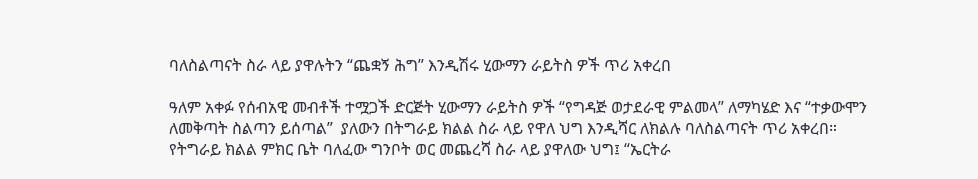ባለስልጣናት ስራ ላይ ያዋሉትን “ጨቋኝ ሕግ” እንዲሽሩ ሂውማን ራይትስ ዎች ጥሪ አቀረበ

ዓለም አቀፉ የሰብአዊ መብቶች ተሟጋች ድርጅት ሂውማን ራይትስ ዎች “የግዳጅ ወታደራዊ ምልመላ” ለማካሄድ እና “ተቃውሞን ለመቅጣት ስልጣን ይሰጣል”  ያለውን በትግራይ ክልል ስራ ላይ የዋለ ህግ እንዲሻር ለክልሉ ባለስልጣናት ጥሪ አቀረበ። የትግራይ ክልል ምክር ቤት ባለፈው ግንቦት ወር መጨረሻ ስራ ላይ ያዋለው ህግ፤ “ኤርትራ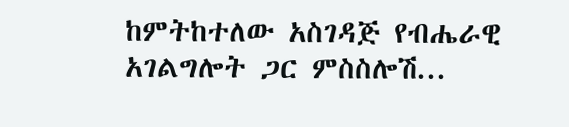ከምትከተለው አስገዳጅ የብሔራዊ አገልግሎት ጋር ምስስሎሽ...